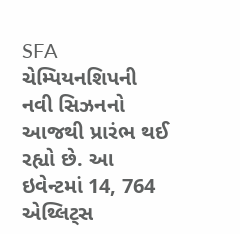SFA ચેમ્પિયનશિપની નવી સિઝનનો આજથી પ્રારંભ થઈ રહ્યો છે. આ ઇવેન્ટમાં 14, 764 એથ્લિટ્સ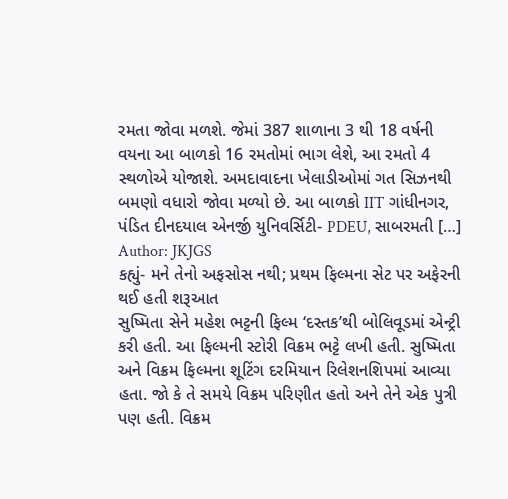રમતા જોવા મળશે. જેમાં 387 શાળાના 3 થી 18 વર્ષની વયના આ બાળકો 16 રમતોમાં ભાગ લેશે, આ રમતો 4 સ્થળોએ યોજાશે. અમદાવાદના ખેલાડીઓમાં ગત સિઝનથી બમણો વધારો જોવા મળ્યો છે. આ બાળકો IIT ગાંધીનગર, પંડિત દીનદયાલ એનર્જી યુનિવર્સિટી- PDEU, સાબરમતી […]
Author: JKJGS
કહ્યું- મને તેનો અફસોસ નથી; પ્રથમ ફિલ્મના સેટ પર અફેરની થઈ હતી શરૂઆત
સુષ્મિતા સેને મહેશ ભટ્ટની ફિલ્મ ‘દસ્તક’થી બોલિવૂડમાં એન્ટ્રી કરી હતી. આ ફિલ્મની સ્ટોરી વિક્રમ ભટ્ટે લખી હતી. સુષ્મિતા અને વિક્રમ ફિલ્મના શૂટિંગ દરમિયાન રિલેશનશિપમાં આવ્યા હતા. જો કે તે સમયે વિક્રમ પરિણીત હતો અને તેને એક પુત્રી પણ હતી. વિક્રમ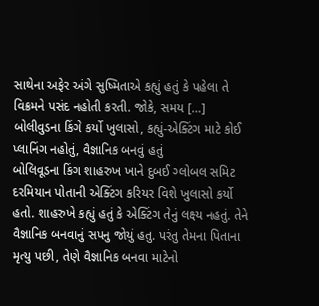સાથેના અફેર અંગે સુષ્મિતાએ કહ્યું હતું કે પહેલા તે વિક્રમને પસંદ નહોતી કરતી. જોકે, સમય […]
બોલીવુડના કિંગે કર્યો ખુલાસો, કહ્યું-એક્ટિંગ માટે કોઈ પ્લાનિંગ નહોતું, વૈજ્ઞાનિક બનવું હતું
બોલિવૂડના કિંગ શાહરુખ ખાને દુબઈ ગ્લોબલ સમિટ દરમિયાન પોતાની એક્ટિંગ કરિયર વિશે ખુલાસો કર્યો હતો. શાહરુખે કહ્યું હતું કે એક્ટિંગ તેનું લક્ષ્ય નહતું. તેને વૈજ્ઞાનિક બનવાનું સપનુ જોયું હતુ. પરંતુ તેમના પિતાના મૃત્યુ પછી, તેણે વૈજ્ઞાનિક બનવા માટેનો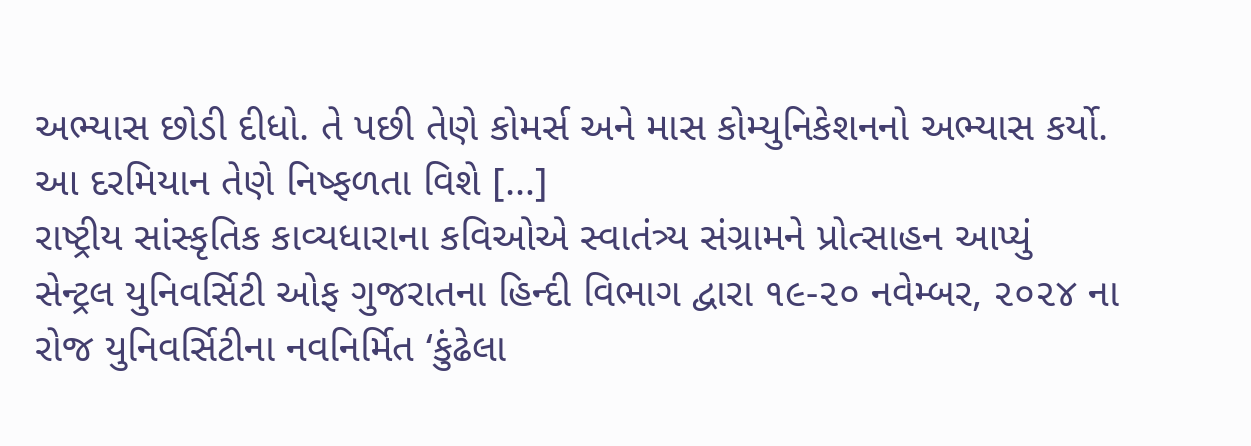અભ્યાસ છોડી દીધો. તે પછી તેણે કોમર્સ અને માસ કોમ્યુનિકેશનનો અભ્યાસ કર્યો. આ દરમિયાન તેણે નિષ્ફળતા વિશે […]
રાષ્ટ્રીય સાંસ્કૃતિક કાવ્યધારાના કવિઓએ સ્વાતંત્ર્ય સંગ્રામને પ્રોત્સાહન આપ્યું
સેન્ટ્રલ યુનિવર્સિટી ઓફ ગુજરાતના હિન્દી વિભાગ દ્વારા ૧૯-૨૦ નવેમ્બર, ૨૦૨૪ ના રોજ યુનિવર્સિટીના નવનિર્મિત ‘કુંઢેલા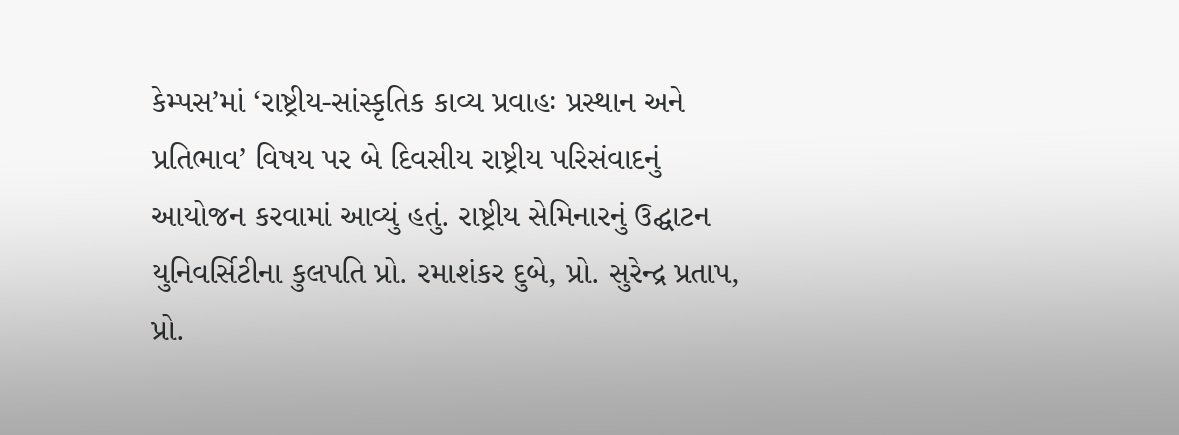કેમ્પસ’માં ‘રાષ્ટ્રીય-સાંસ્કૃતિક કાવ્ય પ્રવાહઃ પ્રસ્થાન અને પ્રતિભાવ’ વિષય પર બે દિવસીય રાષ્ટ્રીય પરિસંવાદનું આયોજન કરવામાં આવ્યું હતું. રાષ્ટ્રીય સેમિનારનું ઉદ્ઘાટન યુનિવર્સિટીના કુલપતિ પ્રો. રમાશંકર દુબે, પ્રો. સુરેન્દ્ર પ્રતાપ, પ્રો.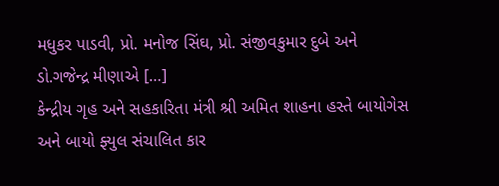મધુકર પાડવી, પ્રો. મનોજ સિંઘ, પ્રો. સંજીવકુમાર દુબે અને ડો.ગજેન્દ્ર મીણાએ […]
કેન્દ્રીય ગૃહ અને સહકારિતા મંત્રી શ્રી અમિત શાહના હસ્તે બાયોગેસ અને બાયો ફ્યુલ સંચાલિત કાર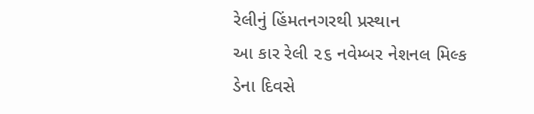રેલીનું હિંમતનગરથી પ્રસ્થાન
આ કાર રેલી ૨૬ નવેમ્બર નેશનલ મિલ્ક ડેના દિવસે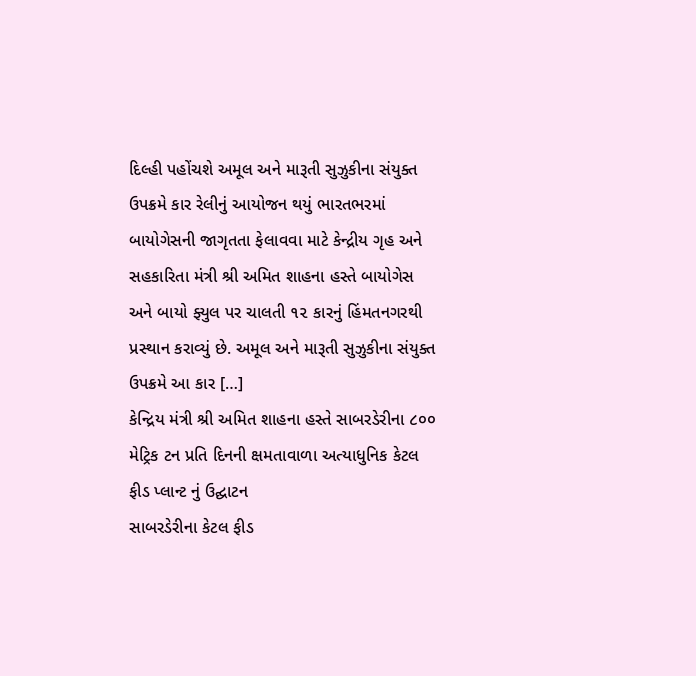દિલ્હી પહોંચશે અમૂલ અને મારૂતી સુઝુકીના સંયુક્ત ઉપક્રમે કાર રેલીનું આયોજન થયું ભારતભરમાં બાયોગેસની જાગૃતતા ફેલાવવા માટે કેન્દ્રીય ગૃહ અને સહકારિતા મંત્રી શ્રી અમિત શાહના હસ્તે બાયોગેસ અને બાયો ફ્યુલ પર ચાલતી ૧૨ કારનું હિંમતનગરથી પ્રસ્થાન કરાવ્યું છે. અમૂલ અને મારૂતી સુઝુકીના સંયુક્ત ઉપક્રમે આ કાર […]
કેન્દ્રિય મંત્રી શ્રી અમિત શાહના હસ્તે સાબરડેરીના ૮૦૦ મેટ્રિક ટન પ્રતિ દિનની ક્ષમતાવાળા અત્યાધુનિક કેટલ ફીડ પ્લાન્ટ નું ઉદ્ઘાટન
સાબરડેરીના કેટલ ફીડ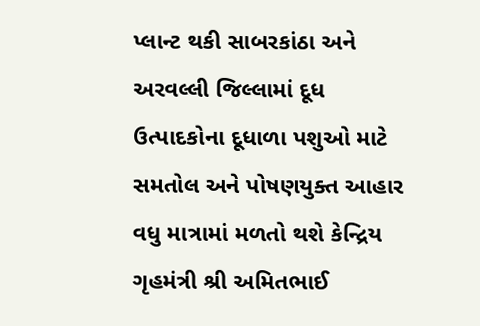પ્લાન્ટ થકી સાબરકાંઠા અને અરવલ્લી જિલ્લામાં દૂધ ઉત્પાદકોના દૂધાળા પશુઓ માટે સમતોલ અને પોષણયુક્ત આહાર વધુ માત્રામાં મળતો થશે કેન્દ્રિય ગૃહમંત્રી શ્રી અમિતભાઈ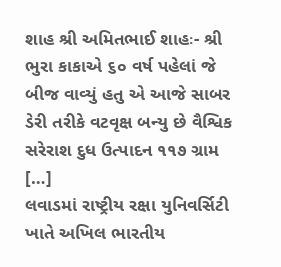શાહ શ્રી અમિતભાઈ શાહઃ- શ્રી ભુરા કાકાએ ૬૦ વર્ષ પહેલાં જે બીજ વાવ્યું હતુ એ આજે સાબર ડેરી તરીકે વટવૃક્ષ બન્યુ છે વૈશ્વિક સરેરાશ દુધ ઉત્પાદન ૧૧૭ ગ્રામ […]
લવાડમાં રાષ્ટ્રીય રક્ષા યુનિવર્સિટી ખાતે અખિલ ભારતીય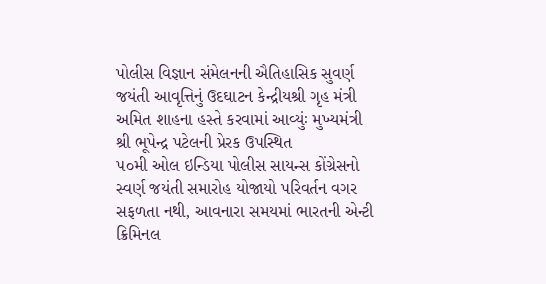પોલીસ વિજ્ઞાન સંમેલનની ઐતિહાસિક સુવર્ણ જયંતી આવૃત્તિનું ઉદઘાટન કેન્દ્રીયશ્રી ગૃહ મંત્રી અમિત શાહના હસ્તે કરવામાં આવ્યુંઃ મુખ્યમંત્રી શ્રી ભૂપેન્દ્ર પટેલની પ્રેરક ઉપસ્થિત
૫૦મી ઓલ ઇન્ડિયા પોલીસ સાયન્સ કોંગ્રેસનો સ્વર્ણ જયંતી સમારોહ યોજાયો પરિવર્તન વગર સફળતા નથી, આવનારા સમયમાં ભારતની એન્ટી ક્રિમિનલ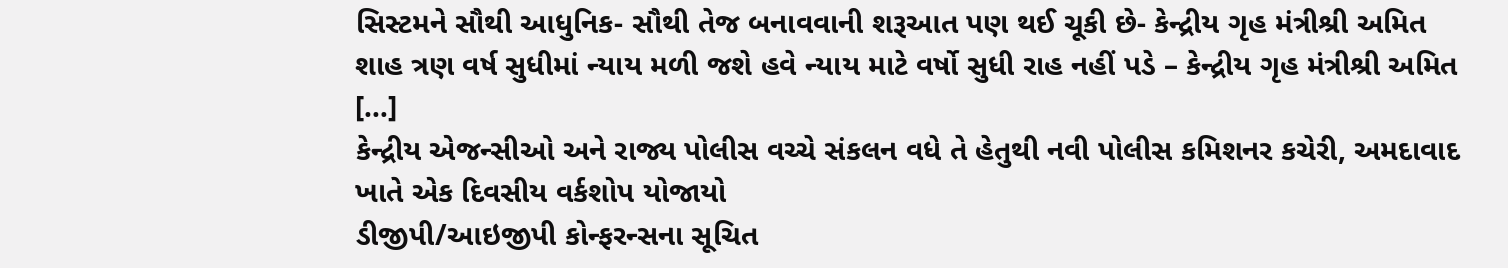સિસ્ટમને સૌથી આધુનિક- સૌથી તેજ બનાવવાની શરૂઆત પણ થઈ ચૂકી છે- કેન્દ્રીય ગૃહ મંત્રીશ્રી અમિત શાહ ત્રણ વર્ષ સુધીમાં ન્યાય મળી જશે હવે ન્યાય માટે વર્ષો સુધી રાહ નહીં પડે – કેન્દ્રીય ગૃહ મંત્રીશ્રી અમિત […]
કેન્દ્રીય એજન્સીઓ અને રાજ્ય પોલીસ વચ્ચે સંકલન વધે તે હેતુથી નવી પોલીસ કમિશનર કચેરી, અમદાવાદ ખાતે એક દિવસીય વર્કશોપ યોજાયો
ડીજીપી/આઇજીપી કોન્ફરન્સના સૂચિત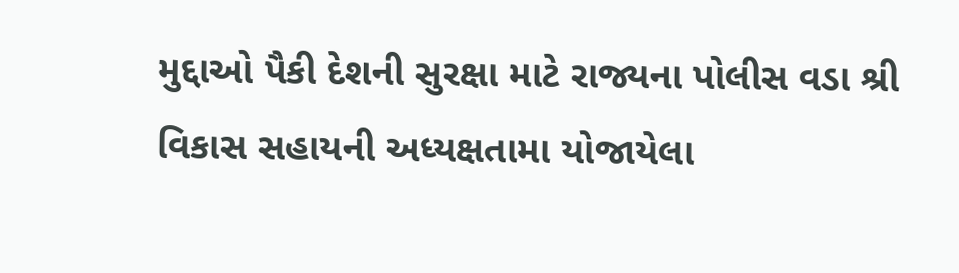મુદ્દાઓ પૈકી દેશની સુરક્ષા માટે રાજ્યના પોલીસ વડા શ્રી વિકાસ સહાયની અધ્યક્ષતામા યોજાયેલા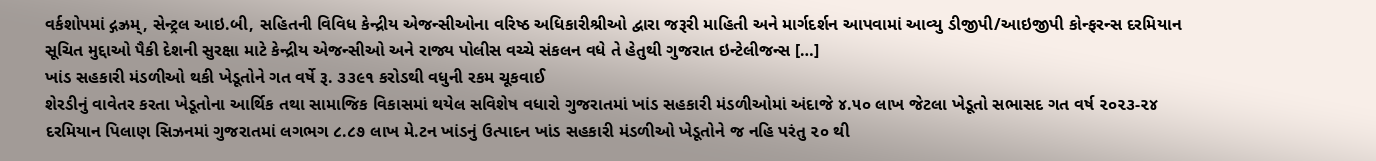વર્કશોપમાં દ્ગઝ્રમ્, સેન્ટ્રલ આઇ.બી, સહિતની વિવિધ કેન્દ્રીય એજન્સીઓના વરિષ્ઠ અધિકારીશ્રીઓ દ્વારા જરૂરી માહિતી અને માર્ગદર્શન આપવામાં આવ્યુ ડીજીપી/આઇજીપી કોન્ફરન્સ દરમિયાન સૂચિત મુદ્દાઓ પૈકી દેશની સુરક્ષા માટે કેન્દ્રીય એજન્સીઓ અને રાજ્ય પોલીસ વચ્ચે સંકલન વધે તે હેતુથી ગુજરાત ઇન્ટેલીજન્સ […]
ખાંડ સહકારી મંડળીઓ થકી ખેડૂતોને ગત વર્ષે રૂ. ૩૩૯૧ કરોડથી વધુની રકમ ચૂકવાઈ
શેરડીનું વાવેતર કરતા ખેડૂતોના આર્થિક તથા સામાજિક વિકાસમાં થયેલ સવિશેષ વધારો ગુજરાતમાં ખાંડ સહકારી મંડળીઓમાં અંદાજે ૪.૫૦ લાખ જેટલા ખેડૂતો સભાસદ ગત વર્ષ ૨૦૨૩-૨૪ દરમિયાન પિલાણ સિઝનમાં ગુજરાતમાં લગભગ ૮.૮૭ લાખ મે.ટન ખાંડનું ઉત્પાદન ખાંડ સહકારી મંડળીઓ ખેડૂતોને જ નહિ પરંતુ ૨૦ થી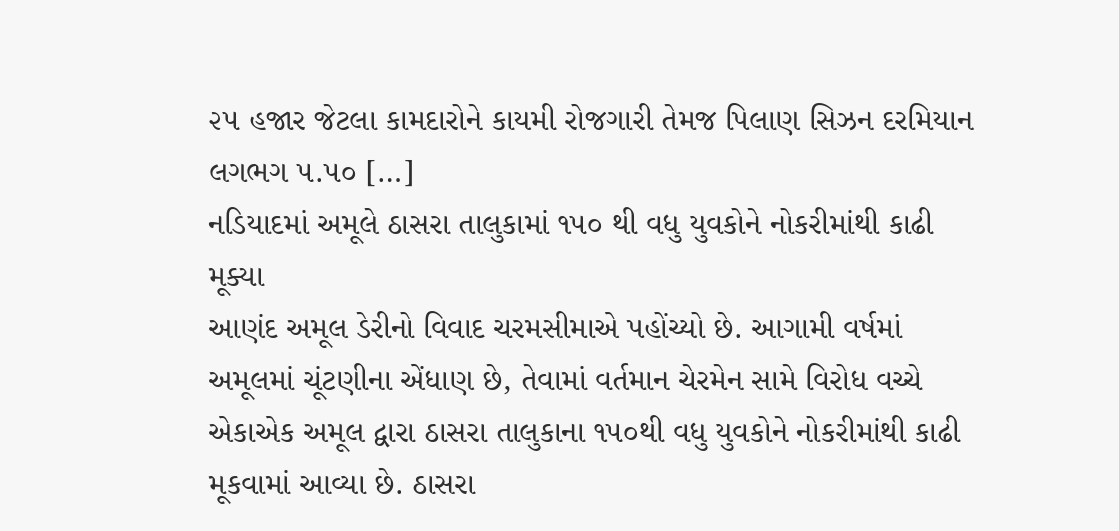૨૫ હજાર જેટલા કામદારોને કાયમી રોજગારી તેમજ પિલાણ સિઝન દરમિયાન લગભગ ૫.૫૦ […]
નડિયાદમાં અમૂલે ઠાસરા તાલુકામાં ૧૫૦ થી વધુ યુવકોને નોકરીમાંથી કાઢી મૂક્યા
આણંદ અમૂલ ડેરીનો વિવાદ ચરમસીમાએ પહોંચ્યો છે. આગામી વર્ષમાં અમૂલમાં ચૂંટણીના એંધાણ છે, તેવામાં વર્તમાન ચેરમેન સામે વિરોધ વચ્ચે એકાએક અમૂલ દ્વારા ઠાસરા તાલુકાના ૧૫૦થી વધુ યુવકોને નોકરીમાંથી કાઢી મૂકવામાં આવ્યા છે. ઠાસરા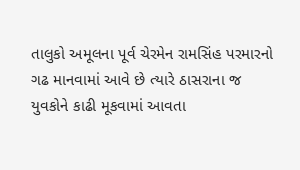તાલુકો અમૂલના પૂર્વ ચેરમેન રામસિંહ પરમારનો ગઢ માનવામાં આવે છે ત્યારે ઠાસરાના જ યુવકોને કાઢી મૂકવામાં આવતા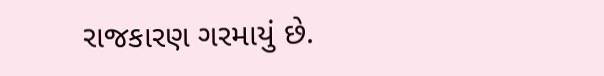રાજકારણ ગરમાયું છે.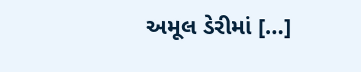અમૂલ ડેરીમાં […]